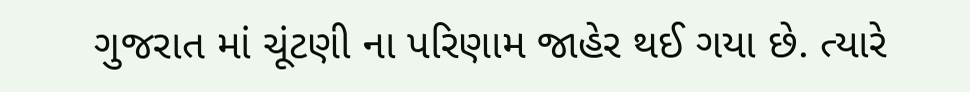ગુજરાત માં ચૂંટણી ના પરિણામ જાહેર થઈ ગયા છે. ત્યારે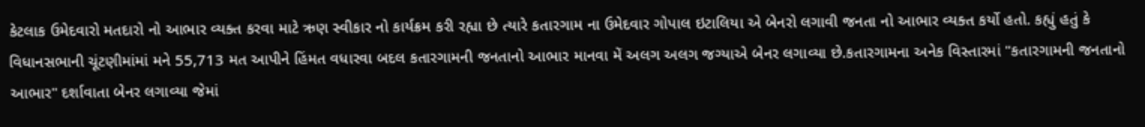કેટલાક ઉમેદવારો મતદારો નો આભાર વ્યક્ત કરવા માટે ઋણ સ્વીકાર નો કાર્યક્રમ કરી રહ્યા છે ત્યારે કતારગામ ના ઉમેદવાર ગોપાલ ઇટાલિયા એ બેનરો લગાવી જનતા નો આભાર વ્યક્ત કર્યો હતો. કહ્યું હતું કે વિધાનસભાની ચૂંટણીમાંમાં મને 55,713 મત આપીને હિંમત વધારવા બદલ કતારગામની જનતાનો આભાર માનવા મેં અલગ અલગ જગ્યાએ બેનર લગાવ્યા છે.કતારગામના અનેક વિસ્તારમાં "કતારગામની જનતાનો આભાર" દર્શાવાતા બેનર લગાવ્યા જેમાં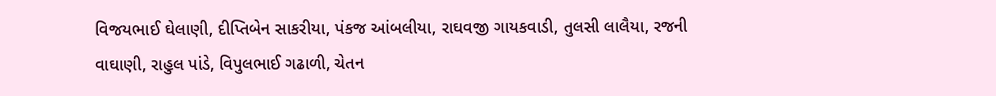વિજયભાઈ ઘેલાણી, દીપ્તિબેન સાકરીયા, પંકજ આંબલીયા, રાઘવજી ગાયકવાડી, તુલસી લાલૈયા, રજની વાઘાણી, રાહુલ પાંડે, વિપુલભાઈ ગઢાળી, ચેતન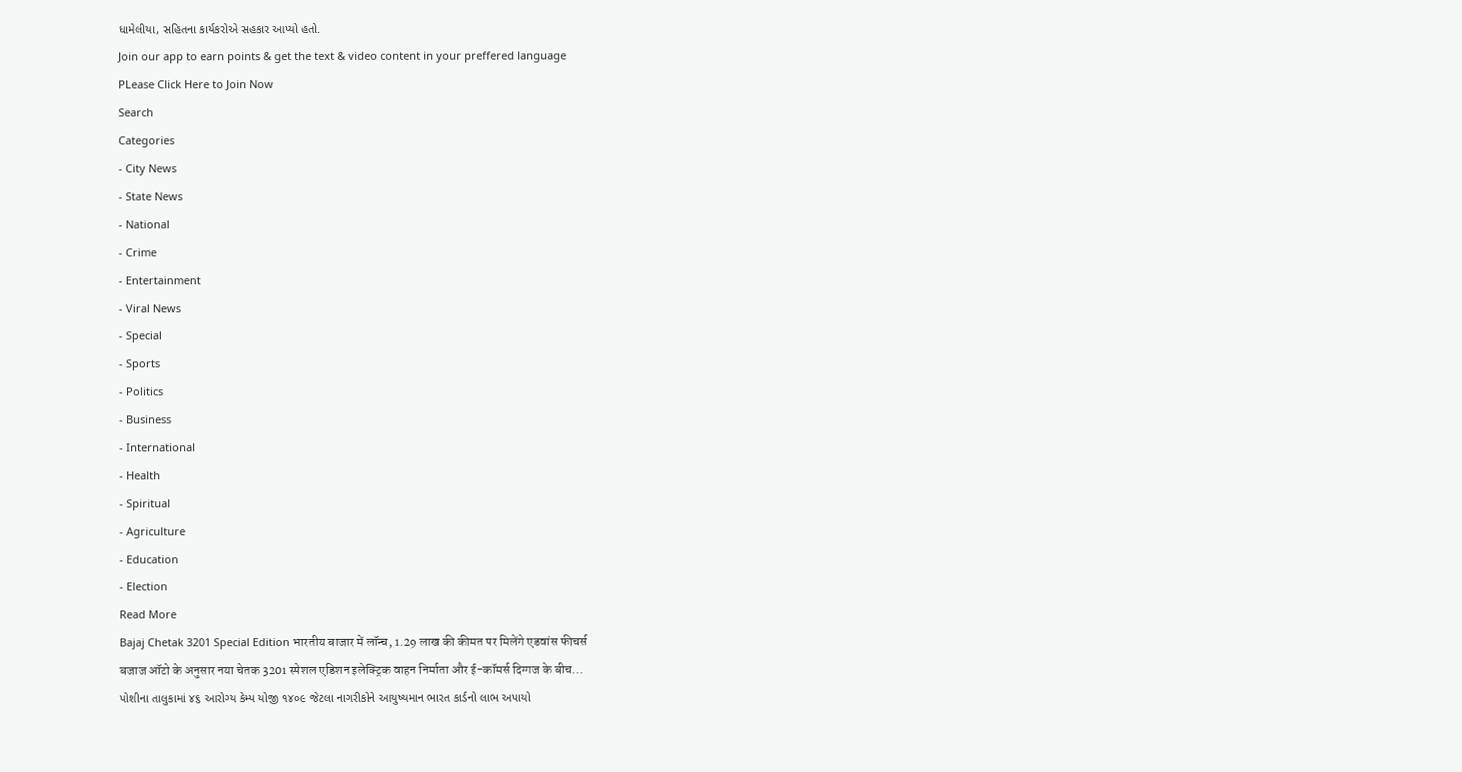ધામેલીયા, સહિતના કાર્યકરોએ સહકાર આપ્યો હતો.
Join our app to earn points & get the text & video content in your preffered language
PLease Click Here to Join Now
Search
Categories
- City News
- State News
- National
- Crime
- Entertainment
- Viral News
- Special
- Sports
- Politics
- Business
- International
- Health
- Spiritual
- Agriculture
- Education
- Election
Read More
Bajaj Chetak 3201 Special Edition भारतीय बाजार में लॉन्च, 1.29 लाख की कीमत पर मिलेंगे एडवांस फीचर्स
बजाज ऑटो के अनुसार नया चेतक 3201 स्पेशल एडिशन इलेक्ट्रिक वाहन निर्माता और ई-कॉमर्स दिग्गज के बीच...
પોશીના તાલુકામાં ૪૬ આરોગ્ય કેમ્પ યોજી ૧૪૦૯ જેટલા નાગરીકોને આયુષ્યમાન ભારત કાર્ડનો લાભ અપાયો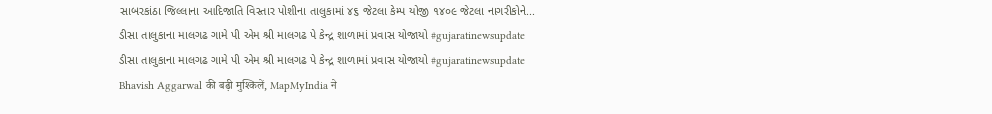સાબરકાંઠા જિલ્લાના આદિજાતિ વિસ્તાર પોશીના તાલુકામાં ૪૬ જેટલા કેમ્પ યોજી ૧૪૦૯ જેટલા નાગરીકોને...
ડીસા તાલુકાના માલગઢ ગામે પી એમ શ્રી માલગઢ પે કેન્દ્ર શાળામાં પ્રવાસ યોજાયો #gujaratinewsupdate
ડીસા તાલુકાના માલગઢ ગામે પી એમ શ્રી માલગઢ પે કેન્દ્ર શાળામાં પ્રવાસ યોજાયો #gujaratinewsupdate
Bhavish Aggarwal की बढ़ी मुश्किलें, MapMyIndia ने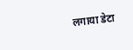लगाया डेटा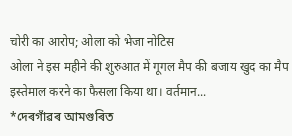चोरी का आरोप; ओला को भेजा नोटिस
ओला ने इस महीने की शुरुआत में गूगल मैप की बजाय खुद का मैप इस्तेमाल करने का फैसला किया था। वर्तमान...
*দেৰগাঁৱৰ আমগুৰিত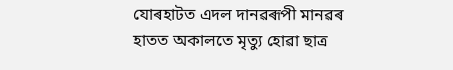যোৰহাটত এদল দানৱৰূপী মানৱৰ হাতত অকালতে মৃত্যু হোৱা ছাত্ৰ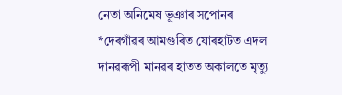নেতা অনিমেষ ভূঞাৰ সপোনৰ
*দেৰগাঁৱৰ আমগুৰিত যোৰহাটত এদল দানৱৰূপী মানৱৰ হাতত অকালতে মৃত্যু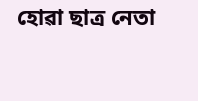হোৱা ছাত্ৰ নেতা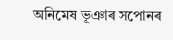অনিমেষ ভূঞাৰ সপোনৰ